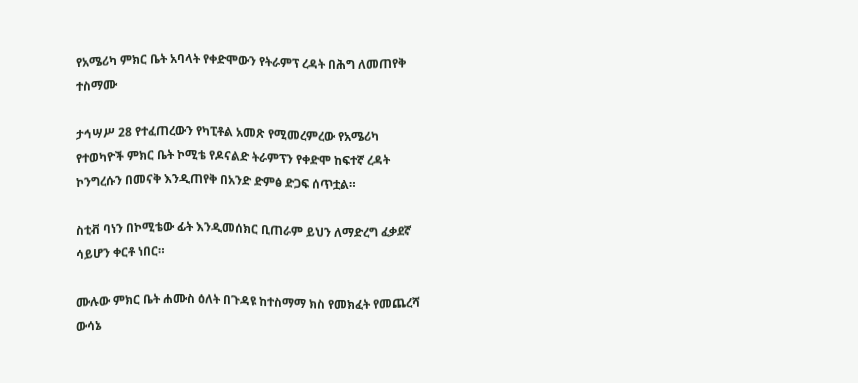የአሜሪካ ምክር ቤት አባላት የቀድሞውን የትራምፕ ረዳት በሕግ ለመጠየቅ ተስማሙ

ታኅሣሥ 28 የተፈጠረውን የካፒቶል አመጽ የሚመረምረው የአሜሪካ የተወካዮች ምክር ቤት ኮሚቴ የዶናልድ ትራምፕን የቀድሞ ከፍተኛ ረዳት ኮንግረሱን በመናቅ እንዲጠየቅ በአንድ ድምፅ ድጋፍ ሰጥቷል።

ስቲቭ ባነን በኮሚቴው ፊት እንዲመሰክር ቢጠራም ይህን ለማድረግ ፈቃደኛ ሳይሆን ቀርቶ ነበር።

ሙሉው ምክር ቤት ሐሙስ ዕለት በጉዳዩ ከተስማማ ክስ የመክፈት የመጨረሻ ውሳኔ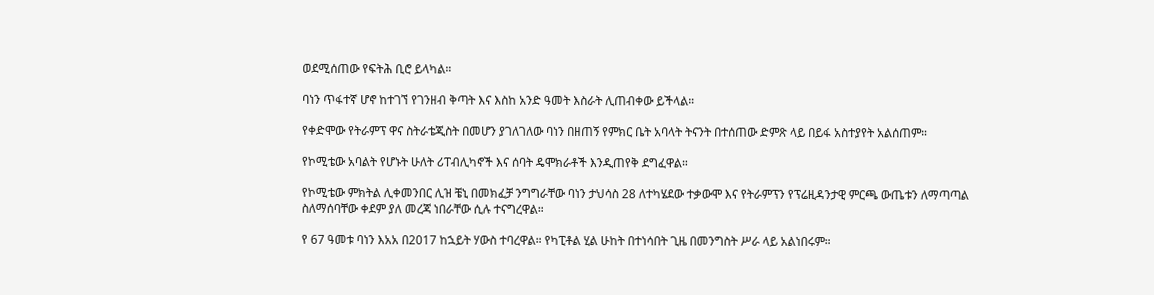ወደሚሰጠው የፍትሕ ቢሮ ይላካል።

ባነን ጥፋተኛ ሆኖ ከተገኘ የገንዘብ ቅጣት እና እስከ አንድ ዓመት እስራት ሊጠብቀው ይችላል።

የቀድሞው የትራምፕ ዋና ስትራቴጂስት በመሆን ያገለገለው ባነን በዘጠኝ የምክር ቤት አባላት ትናንት በተሰጠው ድምጽ ላይ በይፋ አስተያየት አልሰጠም።

የኮሚቴው አባልት የሆኑት ሁለት ሪፐብሊካኖች እና ሰባት ዴሞክራቶች እንዲጠየቅ ደግፈዋል።

የኮሚቴው ምክትል ሊቀመንበር ሊዝ ቼኒ በመክፈቻ ንግግራቸው ባነን ታህሳስ 28 ለተካሄደው ተቃውሞ እና የትራምፕን የፕሬዚዳንታዊ ምርጫ ውጤቱን ለማጣጣል ስለማሰባቸው ቀደም ያለ መረጃ ነበራቸው ሲሉ ተናግረዋል።

የ 67 ዓመቱ ባነን እአአ በ2017 ከኋይት ሃውስ ተባረዋል። የካፒቶል ሂል ሁከት በተነሳበት ጊዜ በመንግስት ሥራ ላይ አልነበሩም።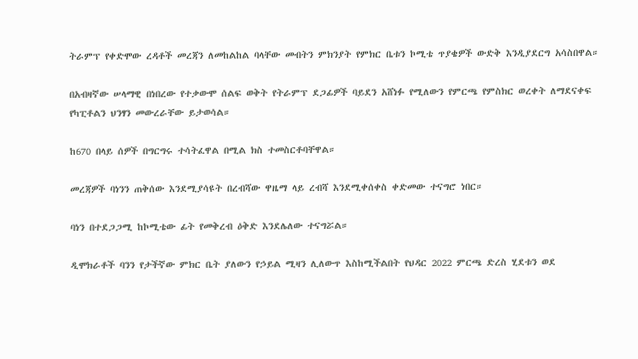ትራምፕ የቀድሞው ረዳቶች መረጃን ለመከልከል ባላቸው መብትን ምክንያት የምክር ቤቱን ኮሚቴ ጥያቄዎች ውድቅ እንዲያደርግ አሳስበዋል።

በአብዛኛው ሠላማዊ በነበረው የተቃውሞ ሰልፍ ወቅት የትራምፕ ደጋፊዎች ባይደን አሸነፉ የሚለውን የምርጫ የምስክር ወረቀት ለማደናቀፍ የካፒቶልን ህንፃን መውረራቸው ይታወሳል።

ከ670 በላይ ሰዎች በግርግሩ ተሳትፈዋል በሚል ክስ ተመስርቶባቸዋል።

መረጃዎች ባነንን ጠቅሰው እንደሚያሳዩት በረብሻው ዋዜማ ላይ ረብሻ እንደሚቀሰቀስ ቀድመው ተናግሮ ነበር።

ባነን በተደጋጋሚ ከኮሚቴው ፊት የመቅረብ ዕቅድ እንደሌለው ተናግሯል።

ዲሞክራቶች ባንን የታችኛው ምክር ቤት ያለውን የኃይል ሚዛን ሊለውጥ እስከሚችልበት የህዳር 2022 ምርጫ ድረስ ሂደቱን ወደ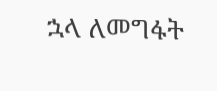ኋላ ለመግፋት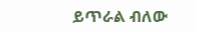ይጥራል ብለው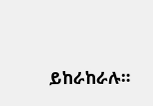ይከራከራሉ።